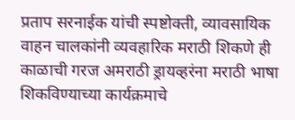प्रताप सरनाईक यांची स्पष्टोक्ती, व्यावसायिक वाहन चालकांनी व्यवहारिक मराठी शिकणे ही काळाची गरज अमराठी ड्रायव्हरंना मराठी भाषा शिकविण्याच्या कार्यक्रमाचे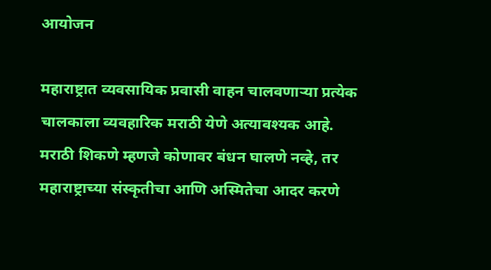आयोजन

महाराष्ट्रात व्यवसायिक प्रवासी वाहन चालवणाऱ्या प्रत्येक चालकाला व्यवहारिक मराठी येणे अत्यावश्यक आहे. मराठी शिकणे म्हणजे कोणावर बंधन घालणे नव्हे, तर महाराष्ट्राच्या संस्कृतीचा आणि अस्मितेचा आदर करणे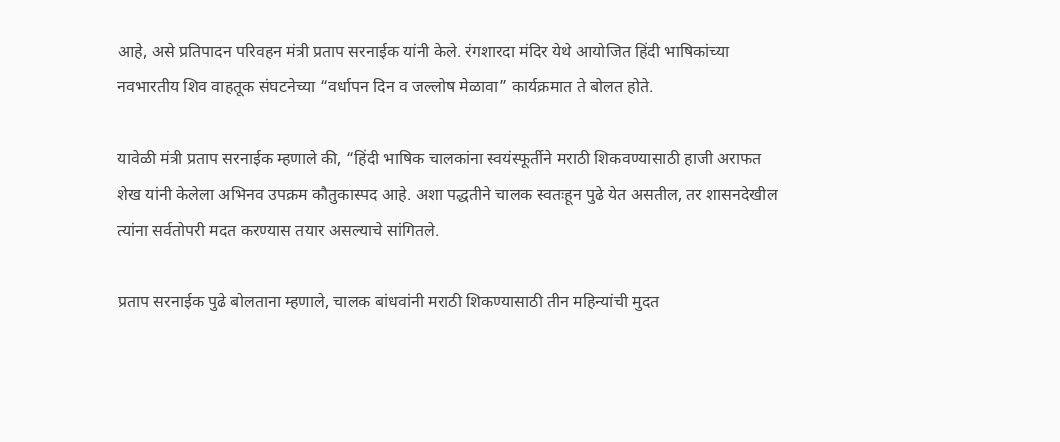आहे, असे प्रतिपादन परिवहन मंत्री प्रताप सरनाईक यांनी केले. रंगशारदा मंदिर येथे आयोजित हिंदी भाषिकांच्या नवभारतीय शिव वाहतूक संघटनेच्या “वर्धापन दिन व जल्लोष मेळावा” कार्यक्रमात ते बोलत होते.

यावेळी मंत्री प्रताप सरनाईक म्हणाले की, “हिंदी भाषिक चालकांना स्वयंस्फूर्तीने मराठी शिकवण्यासाठी हाजी अराफत शेख यांनी केलेला अभिनव उपक्रम कौतुकास्पद आहे. अशा पद्धतीने चालक स्वतःहून पुढे येत असतील, तर शासनदेखील त्यांना सर्वतोपरी मदत करण्यास तयार असल्याचे सांगितले.

प्रताप सरनाईक पुढे बोलताना म्हणाले, चालक बांधवांनी मराठी शिकण्यासाठी तीन महिन्यांची मुदत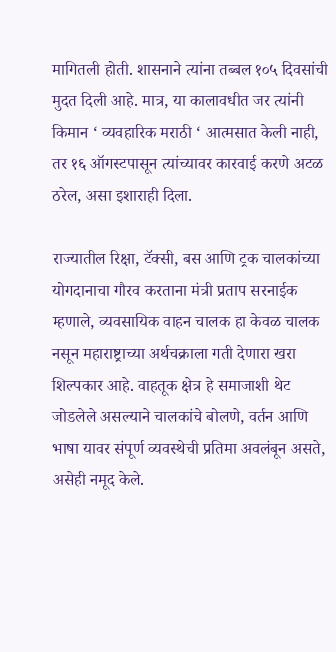मागितली होती. शासनाने त्यांना तब्बल १०५ दिवसांची मुदत दिली आहे. मात्र, या कालावधीत जर त्यांनी किमान ‘ व्यवहारिक मराठी ‘ आत्मसात केली नाही, तर १६ ऑगस्टपासून त्यांच्यावर कारवाई करणे अटळ ठरेल, असा इशाराही दिला.

राज्यातील रिक्षा, टॅक्सी, बस आणि ट्रक चालकांच्या योगदानाचा गौरव करताना मंत्री प्रताप सरनाईक म्हणाले, व्यवसायिक वाहन चालक हा केवळ चालक नसून महाराष्ट्राच्या अर्थचक्राला गती देणारा खरा शिल्पकार आहे. वाहतूक क्षेत्र हे समाजाशी थेट जोडलेले असल्याने चालकांचे बोलणे, वर्तन आणि भाषा यावर संपूर्ण व्यवस्थेची प्रतिमा अवलंबून असते, असेही नमूद केले.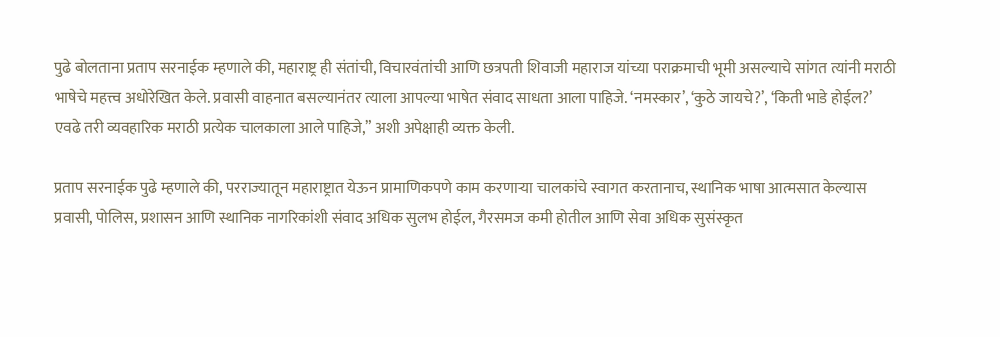पुढे बोलताना प्रताप सरनाईक म्हणाले की, महाराष्ट्र ही संतांची, विचारवंतांची आणि छत्रपती शिवाजी महाराज यांच्या पराक्रमाची भूमी असल्याचे सांगत त्यांनी मराठी भाषेचे महत्त्व अधोरेखित केले. प्रवासी वाहनात बसल्यानंतर त्याला आपल्या भाषेत संवाद साधता आला पाहिजे. ‘नमस्कार’, ‘कुठे जायचे?’, ‘किती भाडे होईल?’ एवढे तरी व्यवहारिक मराठी प्रत्येक चालकाला आले पाहिजे,” अशी अपेक्षाही व्यक्त केली.

प्रताप सरनाईक पुढे म्हणाले की, परराज्यातून महाराष्ट्रात येऊन प्रामाणिकपणे काम करणाऱ्या चालकांचे स्वागत करतानाच, स्थानिक भाषा आत्मसात केल्यास प्रवासी, पोलिस, प्रशासन आणि स्थानिक नागरिकांशी संवाद अधिक सुलभ होईल, गैरसमज कमी होतील आणि सेवा अधिक सुसंस्कृत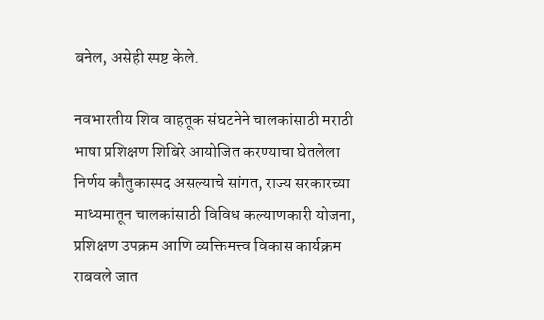बनेल, असेही स्पष्ट केले.

नवभारतीय शिव वाहतूक संघटनेने चालकांसाठी मराठी भाषा प्रशिक्षण शिबिरे आयोजित करण्याचा घेतलेला निर्णय कौतुकास्पद असल्याचे सांगत, राज्य सरकारच्या माध्यमातून चालकांसाठी विविध कल्याणकारी योजना, प्रशिक्षण उपक्रम आणि व्यक्तिमत्त्व विकास कार्यक्रम राबवले जात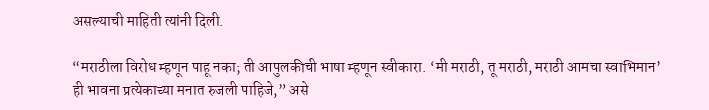असल्याची माहिती त्यांनी दिली.

“मराठीला विरोध म्हणून पाहू नका; ती आपुलकीची भाषा म्हणून स्वीकारा. ‘मी मराठी, तू मराठी, मराठी आमचा स्वाभिमान’ ही भावना प्रत्येकाच्या मनात रुजली पाहिजे,” असे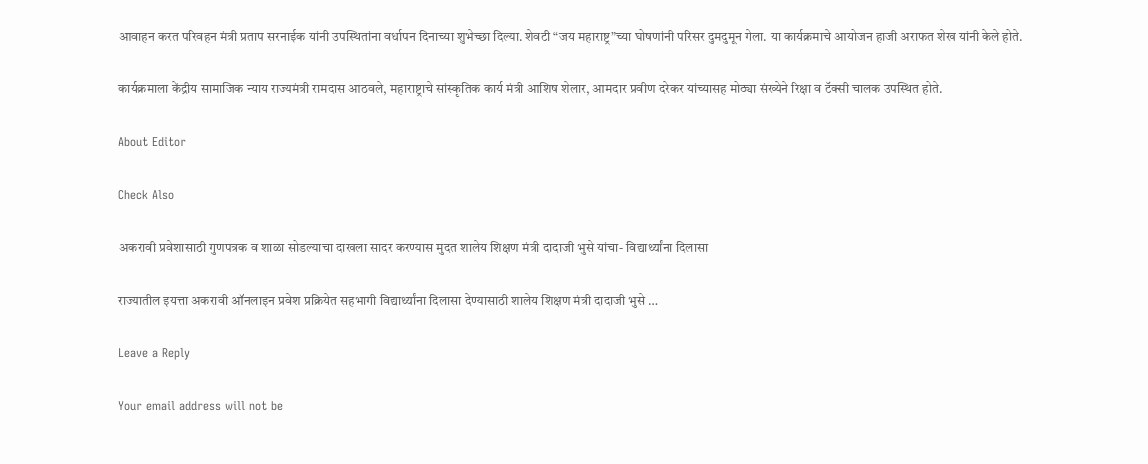आवाहन करत परिवहन मंत्री प्रताप सरनाईक यांनी उपस्थितांना वर्धापन दिनाच्या शुभेच्छा दिल्या. शेवटी “जय महाराष्ट्र”च्या घोषणांनी परिसर दुमदुमून गेला. या कार्यक्रमाचे आयोजन हाजी अराफत शेख यांनी केले होते.

कार्यक्रमाला केंद्रीय सामाजिक न्याय राज्यमंत्री रामदास आठवले, महाराष्ट्राचे सांस्कृतिक कार्य मंत्री आशिष शेलार, आमदार प्रवीण दरेकर यांच्यासह मोठ्या संख्येने रिक्षा व टॅक्सी चालक उपस्थित होते.

About Editor

Check Also

अकरावी प्रवेशासाठी गुणपत्रक व शाळा सोडल्याचा दाखला सादर करण्यास मुदत शालेय शिक्षण मंत्री दादाजी भुसे यांचा- विद्यार्थ्यांना दिलासा

राज्यातील इयत्ता अकरावी ऑनलाइन प्रवेश प्रक्रियेत सहभागी विद्यार्थ्यांना दिलासा देण्यासाठी शालेय शिक्षण मंत्री दादाजी भुसे …

Leave a Reply

Your email address will not be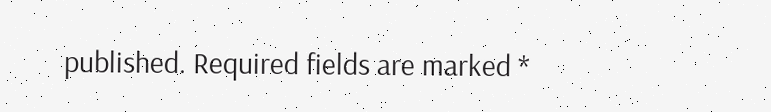published. Required fields are marked *